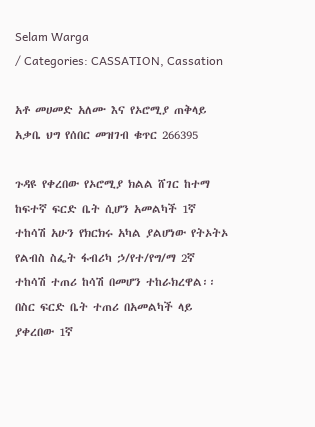Selam Warga
/ Categories: CASSATION, Cassation

አቶ መሀመድ አለሙ እና የኦሮሚያ ጠቅላይ አቃቤ ህግ የሰበር መዝገብ ቁጥር 266395

ጉዳዩ የቀረበው የኦሮሚያ ክልል ሸገር ከተማ ከፍተኛ ፍርድ ቤት ሲሆን አመልካች 1ኛ ተከሳሽ አሁን የክርክሩ አካል ያልሆነው የትኦትኦ የልብስ ስፌት ፋብሪካ ኃ/የተ/የግ/ማ 2ኛ ተከሳሽ ተጠሪ ከሳሽ በመሆን ተከራክረዋል፡፡ በስር ፍርድ ቤት ተጠሪ በአመልካች ላይ ያቀረበው 1ኛ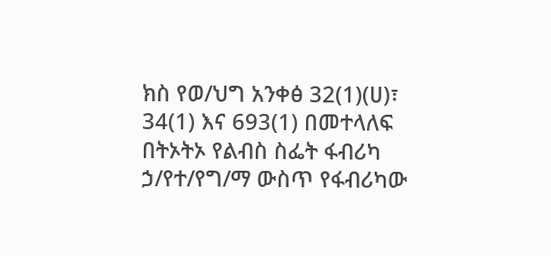ክስ የወ/ህግ አንቀፅ 32(1)(ሀ)፣ 34(1) እና 693(1) በመተላለፍ በትኦትኦ የልብስ ስፌት ፋብሪካ ኃ/የተ/የግ/ማ ውስጥ የፋብሪካው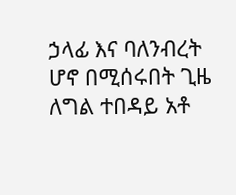ኃላፊ እና ባለንብረት ሆኖ በሚሰሩበት ጊዜ ለግል ተበዳይ አቶ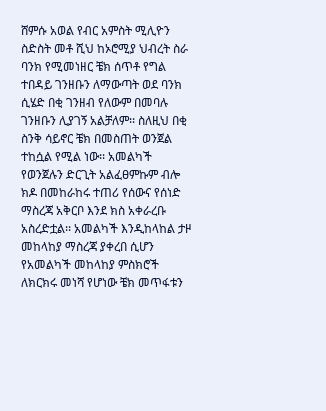ሸምሱ አወል የብር አምስት ሚሊዮን ስድስት መቶ ሺህ ከኦሮሚያ ህብረት ስራ ባንክ የሚመነዘር ቼክ ሰጥቶ የግል ተበዳይ ገንዘቡን ለማውጣት ወደ ባንክ ሲሄድ በቂ ገንዘብ የለውም በመባሉ ገንዘቡን ሊያገኝ አልቻለም፡፡ ስለዚህ በቂ ስንቅ ሳይኖር ቼክ በመስጠት ወንጀል ተከሷል የሚል ነው፡፡ አመልካች የወንጀሉን ድርጊት አልፈፀምኩም ብሎ ክዶ በመከራከሩ ተጠሪ የሰውና የሰነድ ማስረጃ አቅርቦ እንደ ክስ አቀራረቡ አስረድቷል፡፡ አመልካች እንዲከላከል ታዞ መከላከያ ማስረጃ ያቀረበ ሲሆን የአመልካች መከላከያ ምስክሮች ለክርክሩ መነሻ የሆነው ቼክ መጥፋቱን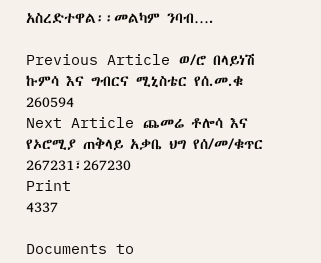አስረድተዋል፡፡መልካም ንባብ….

Previous Article ወ/ሮ በላይነሽ ኩምሳ እና ግብርና ሚኒስቴር የሰ.መ.ቁ 260594
Next Article ጨመሬ ቶሎሳ እና የኦሮሚያ ጠቅላይ አቃቤ ህግ የሰ/መ/ቁጥር 267231፣267230
Print
4337

Documents to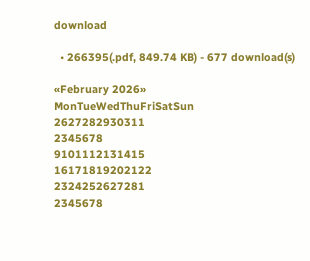download

  • 266395(.pdf, 849.74 KB) - 677 download(s)

«February 2026»
MonTueWedThuFriSatSun
2627282930311
2345678
9101112131415
16171819202122
2324252627281
2345678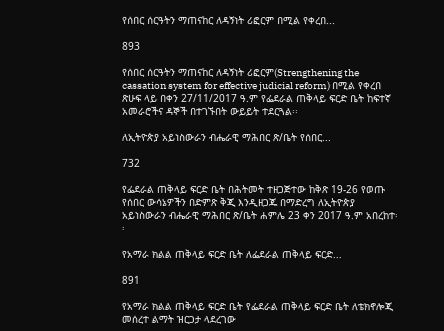የሰበር ሰርዓትን ማጠናከር ለዳኝነት ሪፎርም በሚል የቀረበ...

893

የሰበር ሰርዓትን ማጠናከር ለዳኝነት ሪፎርም(Strengthening the cassation system for effective judicial reform) በሚል የቀረበ ጽሁፍ ላይ በቀን 27/11/2017 ዓ.ም የፌደራል ጠቅላይ ፍርድ ቤት ከፍተኛ አመራሮችና ዳኞች በተገኙበት ውይይት ተደርጓል፡፡

ለኢትዮጵያ አይነስውራን ብሔራዊ ማሕበር ጽ/ቤት የሰበር...

732

የፌደራል ጠቅላይ ፍርድ ቤት በሕትመት ተዘጋጅተው ከቅጽ 19-26 የወጡ የሰበር ውሳኔዎችን በድምጽ ቅጂ እንዲዘጋጁ በማድረግ ለኢትዮጵያ አይነስውራን ብሔራዊ ማሕበር ጽ/ቤት ሐምሌ 23 ቀን 2017 ዓ.ም አበረከተ፡፡

የአማራ ክልል ጠቅላይ ፍርድ ቤት ለፌደራል ጠቅላይ ፍርድ...

891

የአማራ ክልል ጠቅላይ ፍርድ ቤት የፌደራል ጠቅላይ ፍርድ ቤት ለቴክኖሎጂ መሰረተ ልማት ዝርጋታ ላደረገው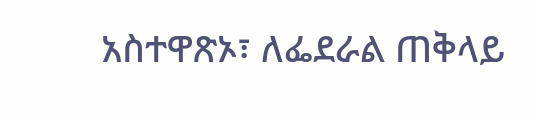አስተዋጽኦ፣ ለፌደራል ጠቅላይ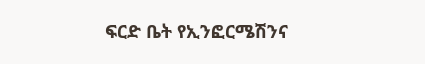ፍርድ ቤት የኢንፎርሜሽንና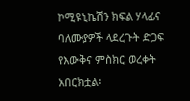ኮሚዩኒኬሽን ክፍል ሃላፊና ባለሙያዎች ላደረጉት ድጋፍ የእውቅና ምስክር ወረቀት አበርክቷል፡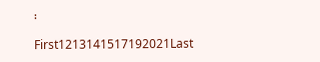፡

First1213141517192021Last